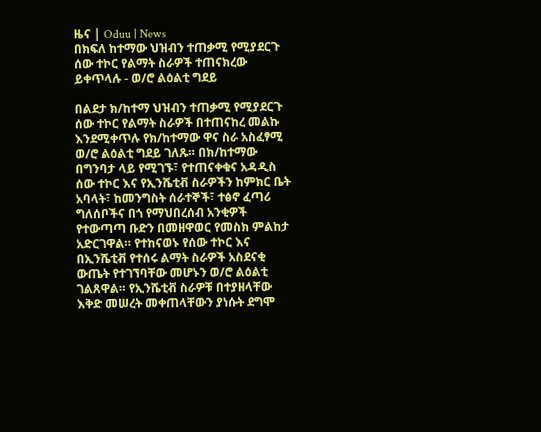ዜና | Oduu | News
በክፍለ ከተማው ህዝብን ተጠቃሚ የሚያደርጉ ሰው ተኮር የልማት ስራዎች ተጠናክረው ይቀጥላሉ - ወ/ሮ ልዕልቲ ግደይ

በልደታ ክ/ከተማ ህዝብን ተጠቃሚ የሚያደርጉ ሰው ተኮር የልማት ስራዎች በተጠናከረ መልኩ እንደሚቀጥሉ የክ/ከተማው ዋና ስራ አስፈፃሚ ወ/ሮ ልዕልቲ ግደይ ገለጹ። በክ/ከተማው በግንባታ ላይ የሚገኙ፣ የተጠናቀቁና አዳዲስ ሰው ተኮር እና የኢንሼቲቭ ስራዎችን ከምክር ቤት አባላት፣ ከመንግስት ሰራተኞች፣ ተፅኖ ፈጣሪ ግለሰቦችና በጎ የማህበረሰብ አንቂዎች የተውጣጣ ቡድን በመዘዋወር የመስክ ምልከታ አድርገዋል። የተከናወኑ የሰው ተኮር እና በኢንሼቲቭ የተሰሩ ልማት ስራዎች አስደናቂ ውጤት የተገኘባቸው መሆኑን ወ/ሮ ልዕልቲ ገልጸዋል። የኢንሼቲቭ ስራዎቹ በተያዘላቸው እቅድ መሠረት መቀጠላቸውን ያነሱት ደግሞ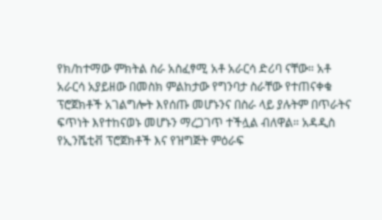የክ/ከተማው ምክትል ስራ አስፈፃሚ አቶ አራርሳ ድሪባ ናቸው። አቶ አራርሳ አያይዘው በመስክ ምልከታው የግንባታ ስራቸው የተጠናቀቁ ፕሮጀክቶች አገልግሎት እየሰጡ መሆኑንና በስራ ላይ ያሉትም በጥራትና ፍጥነት እየተከናወኑ መሆኑን ማረጋገጥ ተችሏል ብለዋል። አዳዲስ የኢንሼቲቭ ፕሮጀክቶች እና የዝግጅት ምዕራፍ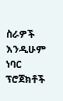ስራዎች እንዲሁም ነባር ፕሮጀክቶች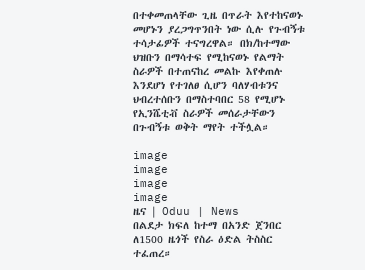በተቀመጠላቸው ጊዜ በጥራት እየተከናወኑ መሆኑን ያረጋግጥንበት ነው ሲሉ የጉብኝቱ ተሳታፊዎች ተናግረዋል። በክ/ከተማው ህዝቡን በማሳተፍ የሚከናወኑ የልማት ስራዎች በተጠናከረ መልኩ እየቀጠሉ እንደሆነ የተገለፀ ሲሆን ባለሃብቱንና ህብረተሰቡን በማስተባበር 58 የሚሆኑ የኢንሼቲቭ ስራዎች መሰራታቸውን በጉብኝቱ ወቅት ማየት ተችሏል።

image
image
image
image
ዜና | Oduu | News
በልደታ ክፍለ ከተማ በአንድ ጀንበር ለ1500 ዜጎች የስራ ዕድል ትስስር ተፈጠረ።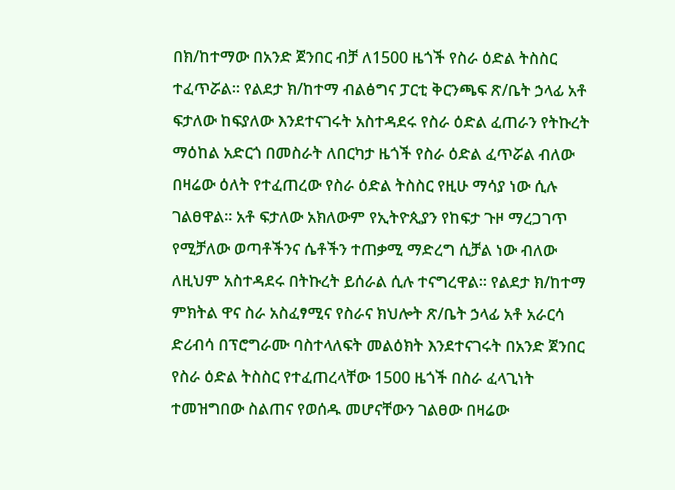በክ/ከተማው በአንድ ጀንበር ብቻ ለ1500 ዜጎች የስራ ዕድል ትስስር ተፈጥሯል። የልደታ ክ/ከተማ ብልፅግና ፓርቲ ቅርንጫፍ ጽ/ቤት ኃላፊ አቶ ፍታለው ከፍያለው እንደተናገሩት አስተዳደሩ የስራ ዕድል ፈጠራን የትኩረት ማዕከል አድርጎ በመስራት ለበርካታ ዜጎች የስራ ዕድል ፈጥሯል ብለው በዛሬው ዕለት የተፈጠረው የስራ ዕድል ትስስር የዚሁ ማሳያ ነው ሲሉ ገልፀዋል። አቶ ፍታለው አክለውም የኢትዮጲያን የከፍታ ጉዞ ማረጋገጥ የሚቻለው ወጣቶችንና ሴቶችን ተጠቃሚ ማድረግ ሲቻል ነው ብለው ለዚህም አስተዳደሩ በትኩረት ይሰራል ሲሉ ተናግረዋል። የልደታ ክ/ከተማ ምክትል ዋና ስራ አስፈፃሚና የስራና ክህሎት ጽ/ቤት ኃላፊ አቶ አራርሳ ድሪብሳ በፕሮግራሙ ባስተላለፍት መልዕክት እንደተናገሩት በአንድ ጀንበር የስራ ዕድል ትስስር የተፈጠረላቸው 1500 ዜጎች በስራ ፈላጊነት ተመዝግበው ስልጠና የወሰዱ መሆናቸውን ገልፀው በዛሬው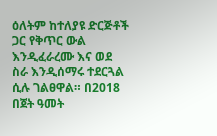ዕለትም ከተለያዩ ድርጅቶች ጋር የቅጥር ውል እንዲፈራረሙ እና ወደ ስራ እንዲሰማሩ ተደርጓል ሲሉ ገልፀዋል። በ2018 በጀት ዓመት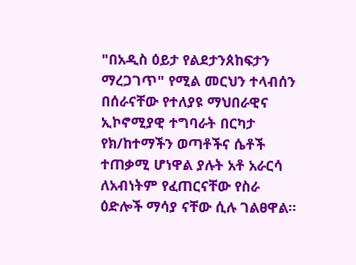"በአዲስ ዕይታ የልደታንጰከፍታን ማረጋገጥ" የሚል መርህን ተላብሰን በሰራናቸው የተለያዩ ማህበራዊና ኢኮኖሚያዊ ተግባራት በርካታ የክ/ከተማችን ወጣቶችና ሴቶች ተጠቃሚ ሆነዋል ያሉት አቶ አራርሳ ለአብነትም የፈጠርናቸው የስራ ዕድሎች ማሳያ ናቸው ሲሉ ገልፀዋል።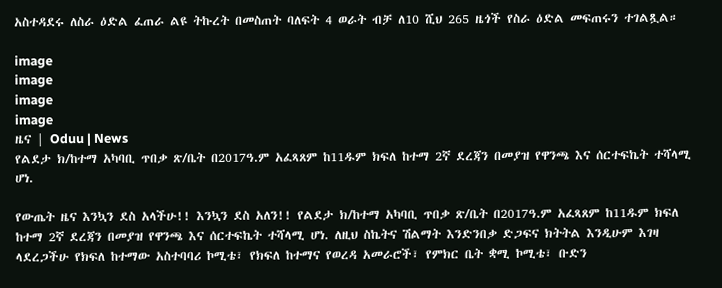አስተዳደሩ ለስራ ዕድል ፈጠራ ልዩ ትኩረት በመስጠት ባለፍት 4 ወራት ብቻ ለ10 ሺህ 265 ዜጎች የስራ ዕድል መፍጠሩን ተገልጿል።

image
image
image
image
ዜና | Oduu | News
የልደታ ክ/ከተማ አካባቢ ጥበቃ ጽ/ቤት በ2017ዓ.ም አፈጻጸም ከ11ዱም ክፍለ ከተማ 2ኛ ደረጃን በመያዝ የዋንጫ እና ሰርተፍኬት ተሻላሚ ሆነ.

የውጤት ዜና እንኳን ደስ አላችሁ!! እንኳን ደስ አለን!! የልደታ ክ/ከተማ አካባቢ ጥበቃ ጽ/ቤት በ2017ዓ.ም አፈጻጸም ከ11ዱም ክፍለ ከተማ 2ኛ ደረጃን በመያዝ የዋንጫ እና ሰርተፍኬት ተሻላሚ ሆነ. ለዚህ ስኬትና ሽልማት እንድንበቃ ድጋፍና ክትትል እንዲሁም እገዛ ላደረጋችሁ የክፍለ ከተማው አስተባባሪ ኮሚቴ፣ የክፍለ ከተማና የወረዳ አመራሮች፣ የምክር ቤት ቋሚ ኮሚቴ፣ ቡድን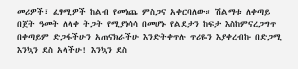መሪዎች፣ ፈፃሚዎች ከልብ የመነጨ ምስጋና አቀርባለው። ሽልማቱ ለቀጣይ በጀት ዓመት ለላቀ ትጋት የሚያነሳሳ በመሆኑ የልደታን ከፍታ እስከምናረጋግጥ በቀጣይም ድጋፋችሁን አጠናክራችሁ እንድትቀጥሉ ጥሪዬን እያቀረብኩ በድጋሚ እንኳን ደስ አላችሁ! እንኳን ደስ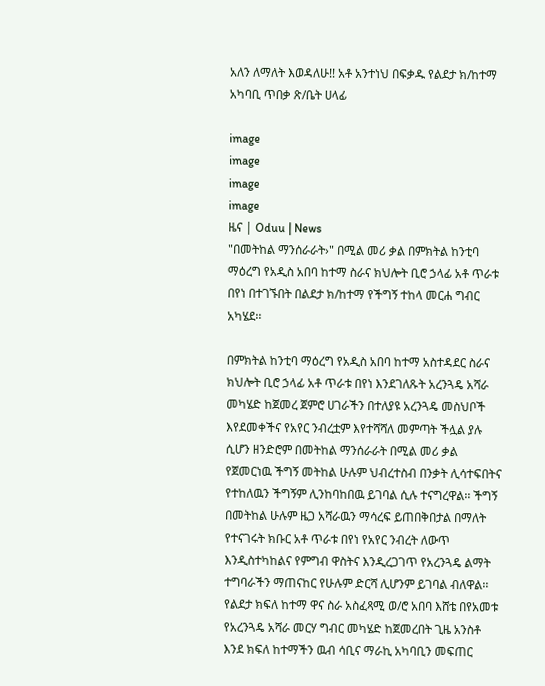አለን ለማለት እወዳለሁ!! አቶ አንተነህ በፍቃዱ የልደታ ክ/ከተማ አካባቢ ጥበቃ ጽ/ቤት ሀላፊ

image
image
image
image
ዜና | Oduu | News
"በመትከል ማንሰራራት›" በሚል መሪ ቃል በምክትል ከንቲባ ማዕረግ የአዲስ አበባ ከተማ ስራና ክህሎት ቢሮ ኃላፊ አቶ ጥራቱ በየነ በተገኙበት በልደታ ክ/ከተማ የችግኝ ተከላ መርሐ ግብር አካሄደ፡፡

በምክትል ከንቲባ ማዕረግ የአዲስ አበባ ከተማ አስተዳደር ስራና ክህሎት ቢሮ ኃላፊ አቶ ጥራቱ በየነ እንደገለጹት አረንጓዴ አሻራ መካሄድ ከጀመረ ጀምሮ ሀገራችን በተለያዩ አረንጓዴ መስህቦች እየደመቀችና የአየር ንብረቷም እየተሻሻለ መምጣት ችሏል ያሉ ሲሆን ዘንድሮም በመትከል ማንሰራራት በሚል መሪ ቃል የጀመርነዉ ችግኝ መትከል ሁሉም ህብረተስብ በንቃት ሊሳተፍበትና የተከለዉን ችግኝም ሊንከባከበዉ ይገባል ሲሉ ተናግረዋል፡፡ ችግኝ በመትከል ሁሉም ዜጋ አሻራዉን ማሳረፍ ይጠበቅበታል በማለት የተናገሩት ክቡር አቶ ጥራቱ በየነ የአየር ንብረት ለውጥ እንዲስተካከልና የምግብ ዋስትና እንዲረጋገጥ የአረንጓዴ ልማት ተግባራችን ማጠናከር የሁሉም ድርሻ ሊሆንም ይገባል ብለዋል፡፡ የልደታ ክፍለ ከተማ ዋና ስራ አስፈጻሚ ወ/ሮ አበባ እሸቴ በየአመቱ የአረንጓዴ አሻራ መርሃ ግብር መካሄድ ከጀመረበት ጊዜ አንስቶ እንደ ክፍለ ከተማችን ዉብ ሳቢና ማራኪ አካባቢን መፍጠር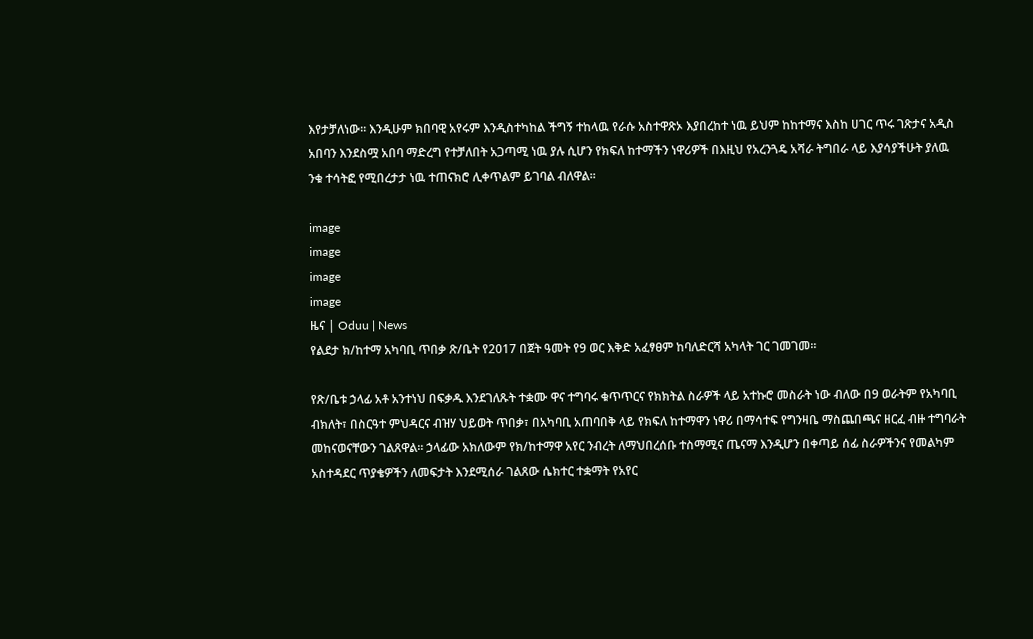እየታቻለነው። እንዲሁም ክበባዊ አየሩም እንዲስተካከል ችግኝ ተከላዉ የራሱ አስተዋጽኦ እያበረከተ ነዉ ይህም ከከተማና እስከ ሀገር ጥሩ ገጽታና አዲስ አበባን እንደስሟ አበባ ማድረግ የተቻለበት አጋጣሚ ነዉ ያሉ ሲሆን የክፍለ ከተማችን ነዋሪዎች በእዚህ የአረንጓዴ አሻራ ትግበራ ላይ እያሳያችሁት ያለዉ ንቁ ተሳትፎ የሚበረታታ ነዉ ተጠናክሮ ሊቀጥልም ይገባል ብለዋል፡፡

image
image
image
image
ዜና | Oduu | News
የልደታ ክ/ከተማ አካባቢ ጥበቃ ጽ/ቤት የ2017 በጀት ዓመት የ9 ወር እቅድ አፈፃፀም ከባለድርሻ አካላት ገር ገመገመ።

የጽ/ቤቱ ኃላፊ አቶ አንተነህ በፍቃዱ እንደገለጹት ተቋሙ ዋና ተግባሩ ቁጥጥርና የክክትል ስራዎች ላይ አተኩሮ መስራት ነው ብለው በ9 ወራትም የአካባቢ ብክለት፣ በስርዓተ ምህዳርና ብዝሃ ህይወት ጥበቃ፣ በአካባቢ አጠባበቅ ላይ የክፍለ ከተማዋን ነዋሪ በማሳተፍ የግንዛቤ ማስጨበጫና ዘርፈ ብዙ ተግባራት መከናወናቸውን ገልጸዋል። ኃላፊው አክለውም የክ/ከተማዋ አየር ንብረት ለማህበረሰቡ ተስማሚና ጤናማ እንዲሆን በቀጣይ ሰፊ ስራዎችንና የመልካም አስተዳደር ጥያቄዎችን ለመፍታት እንደሚሰራ ገልጸው ሴክተር ተቋማት የአየር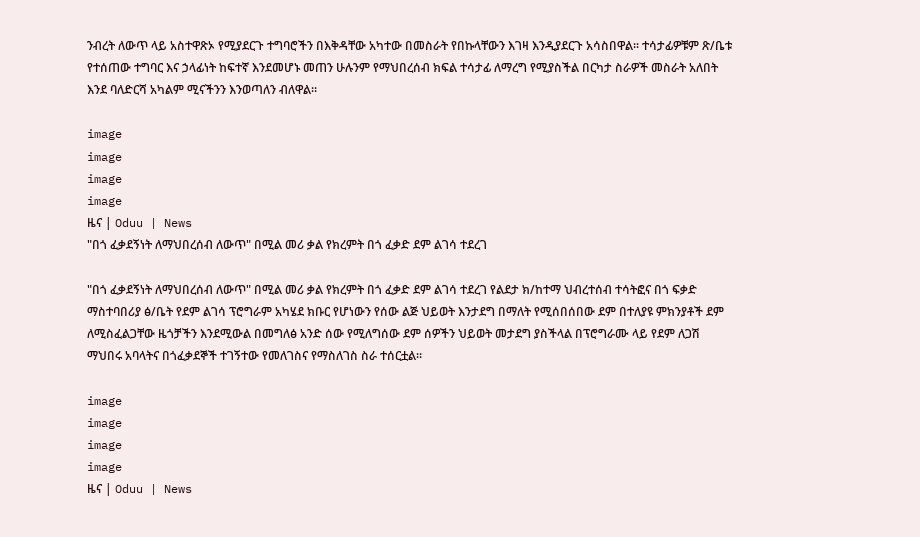ንብረት ለውጥ ላይ አስተዋጽኦ የሚያደርጉ ተግባሮችን በእቅዳቸው አካተው በመስራት የበኩላቸውን እገዛ እንዲያደርጉ አሳስበዋል፡፡ ተሳታፊዎቹም ጽ/ቤቱ የተሰጠው ተግባር እና ኃላፊነት ከፍተኛ እንደመሆኑ መጠን ሁሉንም የማህበረሰብ ክፍል ተሳታፊ ለማረግ የሚያስችል በርካታ ስራዎች መስራት አለበት እንደ ባለድርሻ አካልም ሚናችንን እንወጣለን ብለዋል።

image
image
image
image
ዜና | Oduu | News
"በጎ ፈቃደኝነት ለማህበረሰብ ለውጥ" በሚል መሪ ቃል የክረምት በጎ ፈቃድ ደም ልገሳ ተደረገ

"በጎ ፈቃደኝነት ለማህበረሰብ ለውጥ" በሚል መሪ ቃል የክረምት በጎ ፈቃድ ደም ልገሳ ተደረገ የልደታ ክ/ከተማ ህብረተሰብ ተሳትፎና በጎ ፍቃድ ማስተባበሪያ ፅ/ቤት የደም ልገሳ ፕሮግራም አካሄደ ክቡር የሆነውን የሰው ልጅ ህይወት እንታደግ በማለት የሚሰበሰበው ደም በተለያዩ ምክንያቶች ደም ለሚስፈልጋቸው ዜጎቻችን እንደሚውል በመግለፅ አንድ ሰው የሚለግሰው ደም ሰዎችን ህይወት መታደግ ያስችላል በፕሮግራሙ ላይ የደም ለጋሽ ማህበሩ አባላትና በጎፈቃደኞች ተገኝተው የመለገስና የማስለገስ ስራ ተሰርቷል።

image
image
image
image
ዜና | Oduu | News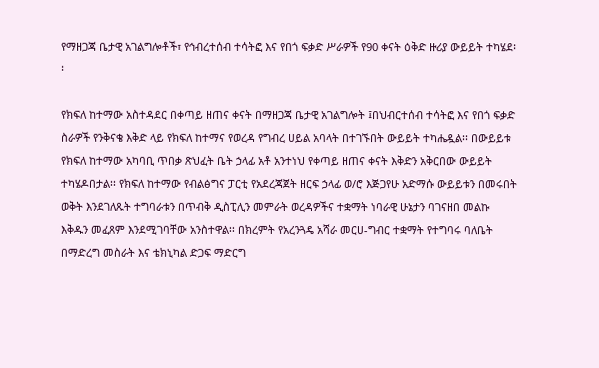የማዘጋጃ ቤታዊ አገልግሎቶች፣ የኅብረተሰብ ተሳትፎ እና የበጎ ፍቃድ ሥራዎች የ90 ቀናት ዕቅድ ዙሪያ ውይይት ተካሄደ፡፡

የክፍለ ከተማው አስተዳደር በቀጣይ ዘጠና ቀናት በማዘጋጃ ቤታዊ አገልግሎት ፤በህብርተሰብ ተሳትፎ እና የበጎ ፍቃድ ስራዎች የንቅናቄ እቅድ ላይ የክፍለ ከተማና የወረዳ የግብረ ሀይል አባላት በተገኙበት ውይይት ተካሔዷል፡፡ በውይይቱ የክፍለ ከተማው አካባቢ ጥበቃ ጽህፈት ቤት ኃላፊ አቶ አንተነህ የቀጣይ ዘጠና ቀናት እቅድን አቅርበው ውይይት ተካሄዶበታል፡፡ የክፍለ ከተማው የብልፅግና ፓርቲ የአደረጃጀት ዘርፍ ኃላፊ ወ/ሮ እጅጋየሁ አድማሱ ውይይቱን በመሩበት ወቅት እንደገለጹት ተግባራቱን በጥብቅ ዲስፒሊን መምራት ወረዳዎችና ተቋማት ነባራዊ ሁኔታን ባገናዘበ መልኩ እቅዱን መፈጸም እንደሚገባቸው አንስተዋል፡፡ በክረምት የአረንጓዴ አሻራ መርሀ-ግብር ተቋማት የተግባሩ ባለቤት በማድረግ መስራት እና ቴክኒካል ድጋፍ ማድርግ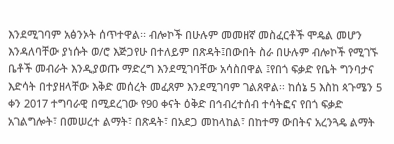እንደሚገባም አፅንኦት ሰጥተዋል፡፡ ብሎኮች በሁሉም መመዘኛ መስፈርቶች ሞዴል መሆን እንዳለባቸው ያነሱት ወ/ሮ እጅጋየሁ በተለይም በጽዳት፤በውበት ስራ በሁሉም ብሎኮች የሚገኙ ቤቶች መብራት እንዲያወጡ ማድረግ እንደሚገባቸው አሳስበዋል ፤የበጎ ፍቃድ የቤት ግንባታና እድሳት በተያዘላቸው እቅድ መሰረት መፈጸም እንደሚገባም ገልጸዋል፡፡ ከሰኔ 5 እስከ ጳጉሜን 5 ቀን 2017 ተግባራዊ በሚደረገው የ90 ቀናት ዕቅድ በኅብረተሰብ ተሳትፎና የበጎ ፍቃድ አገልግሎት፣ በመሠረተ ልማት፣ በጽዳት፣ በአደጋ መከላከል፣ በከተማ ውበትና አረንጓዴ ልማት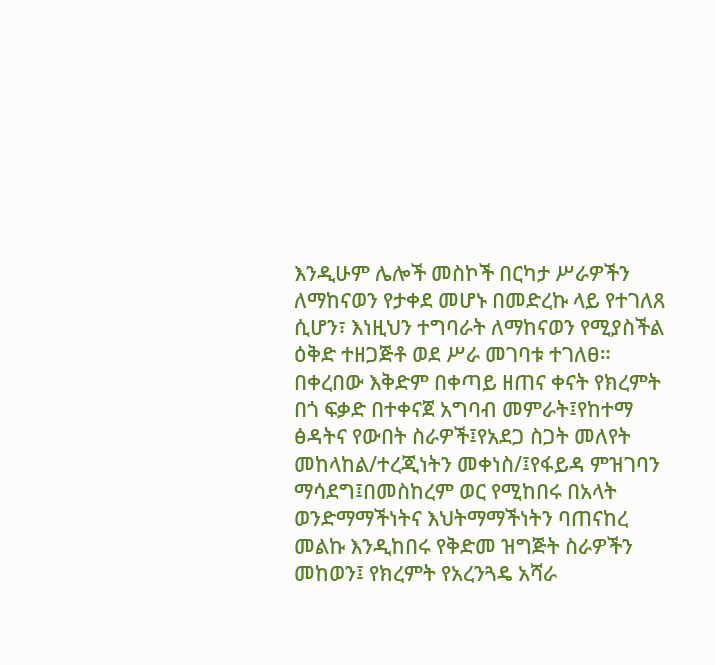እንዲሁም ሌሎች መስኮች በርካታ ሥራዎችን ለማከናወን የታቀደ መሆኑ በመድረኩ ላይ የተገለጸ ሲሆን፣ እነዚህን ተግባራት ለማከናወን የሚያስችል ዕቅድ ተዘጋጅቶ ወደ ሥራ መገባቱ ተገለፀ። በቀረበው እቅድም በቀጣይ ዘጠና ቀናት የክረምት በጎ ፍቃድ በተቀናጀ አግባብ መምራት፤የከተማ ፅዳትና የውበት ስራዎች፤የአደጋ ስጋት መለየት መከላከል/ተረጂነትን መቀነስ/፤የፋይዳ ምዝገባን ማሳደግ፤በመስከረም ወር የሚከበሩ በአላት ወንድማማችነትና እህትማማችነትን ባጠናከረ መልኩ እንዲከበሩ የቅድመ ዝግጅት ስራዎችን መከወን፤ የክረምት የአረንጓዴ አሻራ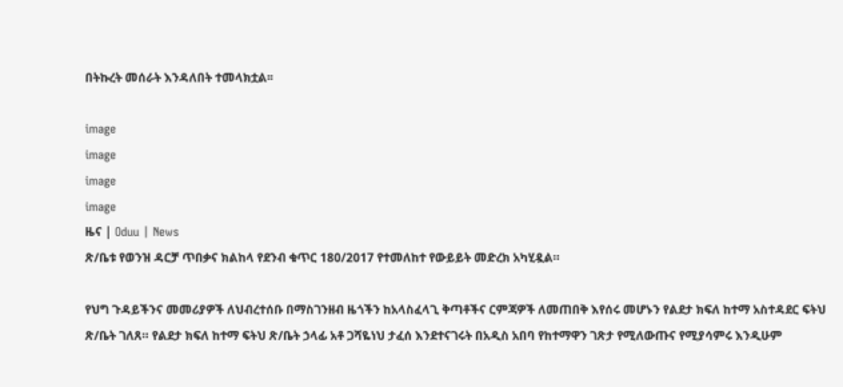በትኩረት መሰራት እንዳለበት ተመላክቷል፡፡

image
image
image
image
ዜና | Oduu | News
ጽ/ቤቱ የወንዝ ዳርቻ ጥበቃና ክልከላ የደንብ ቁጥር 180/2017 የተመለከተ የውይይት መድረክ አካሂዷል።

የህግ ጉዳይችንና መመሪያዎች ለህብረተሰቡ በማስገንዘብ ዜጎችን ከአላስፈላጊ ቅጣቶችና ርምጃዎች ለመጠበቅ እየሰሩ መሆኑን የልደታ ክፍለ ከተማ አስተዳደር ፍትህ ጽ/ቤት ገለጸ። የልደታ ክፍለ ከተማ ፍትህ ጽ/ቤት ኃላፊ አቶ ጋሻዬነህ ታፈሰ እንደተናገሩት በአዲስ አበባ የከተማዋን ገጽታ የሚለውጡና የሚያሳምሩ እንዲሁም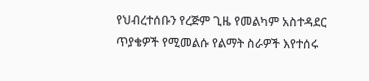የህብረተሰቡን የረጅም ጊዜ የመልካም አስተዳደር ጥያቄዎች የሚመልሱ የልማት ስራዎች እየተሰሩ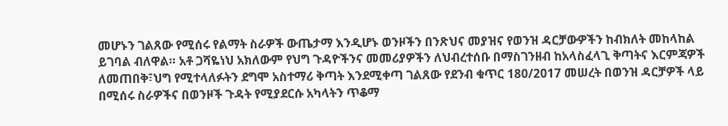መሆኑን ገልጸው የሚሰሩ የልማት ስራዎች ውጤታማ እንዲሆኑ ወንዞችን በንጽህና መያዝና የወንዝ ዳርቻውዎችን ከብክለት መከላከል ይገባል ብለዋል። አቶ ጋሻዬነህ አክለውም የህግ ጉዳዮችንና መመሪያዎችን ለህብረተሰቡ በማስገንዘብ ከአላስፈላጊ ቅጣትና እርምጃዎች ለመጠበቅ፣ህግ የሚተላለፉትን ደግሞ አስተማሪ ቅጣት እንደሚቀጣ ገልጸው የደንብ ቁጥር 180/2017 መሠረት በወንዝ ዳርቻዎች ላይ በሚሰሩ ስራዎችና በወንዞች ጉዳት የሚያደርሱ አካላትን ጥቆማ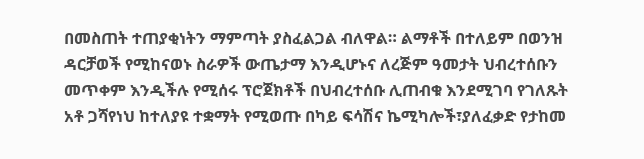በመስጠት ተጠያቂነትን ማምጣት ያስፈልጋል ብለዋል። ልማቶች በተለይም በወንዝ ዳርቻወች የሚከናወኑ ስራዎች ውጤታማ እንዲሆኑና ለረጅም ዓመታት ህብረተሰቡን መጥቀም እንዲችሉ የሚሰሩ ፕሮጀክቶች በህብረተሰቡ ሊጠብቁ እንደሚገባ የገለጹት አቶ ጋሻየነህ ከተለያዩ ተቋማት የሚወጡ በካይ ፍሳሽና ኬሚካሎች፣ያለፈቃድ የታከመ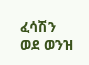ፈሳሽን ወደ ወንዝ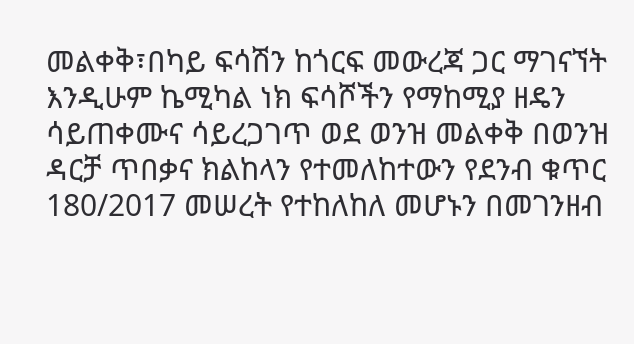መልቀቅ፣በካይ ፍሳሽን ከጎርፍ መውረጃ ጋር ማገናኘት እንዲሁም ኬሚካል ነክ ፍሳሾችን የማከሚያ ዘዴን ሳይጠቀሙና ሳይረጋገጥ ወደ ወንዝ መልቀቅ በወንዝ ዳርቻ ጥበቃና ክልከላን የተመለከተውን የደንብ ቁጥር 180/2017 መሠረት የተከለከለ መሆኑን በመገንዘብ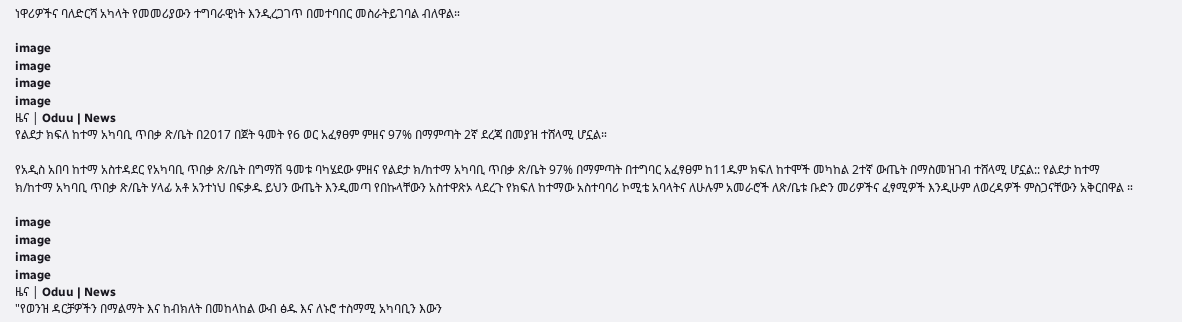ነዋሪዎችና ባለድርሻ አካላት የመመሪያውን ተግባራዊነት እንዲረጋገጥ በመተባበር መስራትይገባል ብለዋል።

image
image
image
image
ዜና | Oduu | News
የልደታ ክፍለ ከተማ አካባቢ ጥበቃ ጽ/ቤት በ2017 በጀት ዓመት የ6 ወር አፈፃፀም ምዘና 97% በማምጣት 2ኛ ደረጃ በመያዝ ተሸላሚ ሆኗል።

የአዲስ አበባ ከተማ አስተዳደር የአካባቢ ጥበቃ ጽ/ቤት በግማሽ ዓመቱ ባካሄደው ምዘና የልደታ ክ/ከተማ አካባቢ ጥበቃ ጽ/ቤት 97% በማምጣት በተግባር አፈፃፀም ከ11ዱም ክፍለ ከተሞች መካከል 2ተኛ ውጤት በማስመዝገብ ተሸላሚ ሆኗል:: የልደታ ከተማ ክ/ከተማ አካባቢ ጥበቃ ጽ/ቤት ሃላፊ አቶ አንተነህ በፍቃዱ ይህን ውጤት እንዲመጣ የበኩላቸውን አስተዋጽኦ ላደረጉ የክፍለ ከተማው አስተባባሪ ኮሚቴ አባላትና ለሁሉም አመራሮች ለጽ/ቤቱ ቡድን መሪዎችና ፈፃሚዎች እንዲሁም ለወረዳዎች ምስጋናቸውን አቅርበዋል ።

image
image
image
image
ዜና | Oduu | News
"የወንዝ ዳርቻዎችን በማልማት እና ከብክለት በመከላከል ውብ ፅዱ እና ለኑሮ ተስማሚ አካባቢን እውን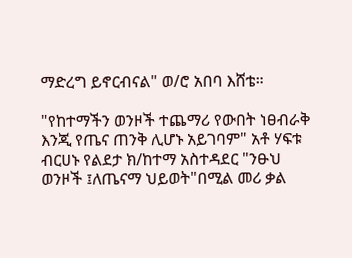ማድረግ ይኖርብናል" ወ/ሮ አበባ እሸቴ።

"የከተማችን ወንዞች ተጨማሪ የውበት ነፀብራቅ እንጂ የጤና ጠንቅ ሊሆኑ አይገባም" አቶ ሃፍቱ ብርሀኑ የልደታ ክ/ከተማ አስተዳደር "ንፁህ ወንዞች ፤ለጤናማ ህይወት"በሚል መሪ ቃል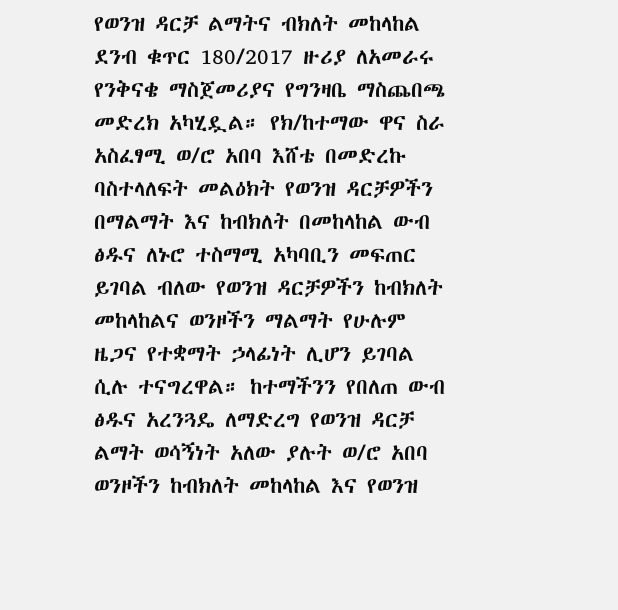የወንዝ ዳርቻ ልማትና ብክለት መከላከል ደንብ ቁጥር 180/2017 ዙሪያ ለአመራሩ የንቅናቄ ማስጀመሪያና የግንዛቤ ማስጨበጫ መድረክ አካሂዷል። የክ/ከተማው ዋና ስራ አስፈፃሚ ወ/ሮ አበባ እሸቴ በመድረኩ ባስተላለፍት መልዕክት የወንዝ ዳርቻዎችን በማልማት እና ከብክለት በመከላከል ውብ ፅዱና ለኑሮ ተስማሚ አካባቢን መፍጠር ይገባል ብለው የወንዝ ዳርቻዎችን ከብክለት መከላከልና ወንዞችን ማልማት የሁሉም ዜጋና የተቋማት ኃላፊነት ሊሆን ይገባል ሲሉ ተናግረዋል። ከተማችንን የበለጠ ውብ ፅዱና አረንጓዴ ለማድረግ የወንዝ ዳርቻ ልማት ወሳኝነት አለው ያሉት ወ/ሮ አበባ ወንዞችን ከብክለት መከላከል እና የወንዝ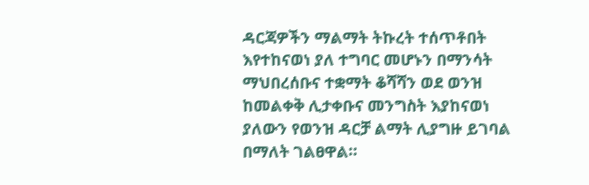ዳርጃዎችን ማልማት ትኩረት ተሰጥቶበት እየተከናወነ ያለ ተግባር መሆኑን በማንሳት ማህበረሰቡና ተቋማት ቆሻሻን ወደ ወንዝ ከመልቀቅ ሊታቀቡና መንግስት እያከናወነ ያለውን የወንዝ ዳርቻ ልማት ሊያግዙ ይገባል በማለት ገልፀዋል።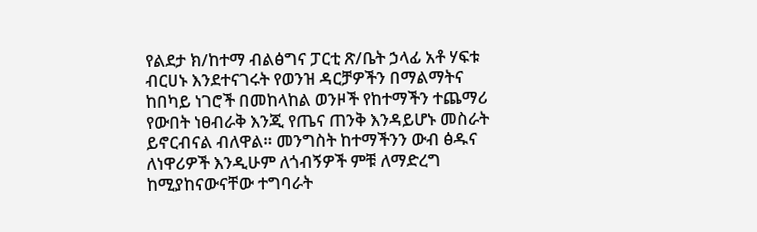የልደታ ክ/ከተማ ብልፅግና ፓርቲ ጽ/ቤት ኃላፊ አቶ ሃፍቱ ብርሀኑ እንደተናገሩት የወንዝ ዳርቻዎችን በማልማትና ከበካይ ነገሮች በመከላከል ወንዞች የከተማችን ተጨማሪ የውበት ነፀብራቅ እንጂ የጤና ጠንቅ እንዳይሆኑ መስራት ይኖርብናል ብለዋል። መንግስት ከተማችንን ውብ ፅዱና ለነዋሪዎች እንዲሁም ለጎብኝዎች ምቹ ለማድረግ ከሚያከናውናቸው ተግባራት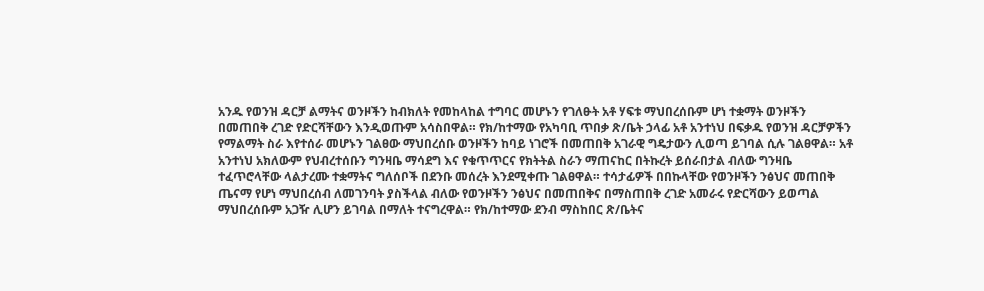አንዱ የወንዝ ዳርቻ ልማትና ወንዞችን ከብክለት የመከላከል ተግባር መሆኑን የገለፁት አቶ ሃፍቱ ማህበረሰቡም ሆነ ተቋማት ወንዞችን በመጠበቅ ረገድ የድርሻቸውን እንዲወጡም አሳስበዋል። የክ/ከተማው የአካባቢ ጥበቃ ጽ/ቤት ኃላፊ አቶ አንተነህ በፍቃዱ የወንዝ ዳርቻዎችን የማልማት ስራ እየተሰራ መሆኑን ገልፀው ማህበረሰቡ ወንዞችን ከባይ ነገሮች በመጠበቅ አገራዊ ግዴታውን ሊወጣ ይገባል ሲሉ ገልፀዋል። አቶ አንተነህ አክለውም የህብረተሰቡን ግንዛቤ ማሳደግ እና የቁጥጥርና የክትትል ስራን ማጠናከር በትኩረት ይሰራበታል ብለው ግንዛቤ ተፈጥሮላቸው ላልታረሙ ተቋማትና ግለሰቦች በደንቡ መሰረት እንደሚቀጡ ገልፀዋል። ተሳታፊዎች በበኩላቸው የወንዞችን ንፅህና መጠበቅ ጤናማ የሆነ ማህበረሰብ ለመገንባት ያስችላል ብለው የወንዞችን ንፅህና በመጠበቅና በማስጠበቅ ረገድ አመራሩ የድርሻውን ይወጣል ማህበረሰቡም አጋዥ ሊሆን ይገባል በማለት ተናግረዋል። የክ/ከተማው ደንብ ማስከበር ጽ/ቤትና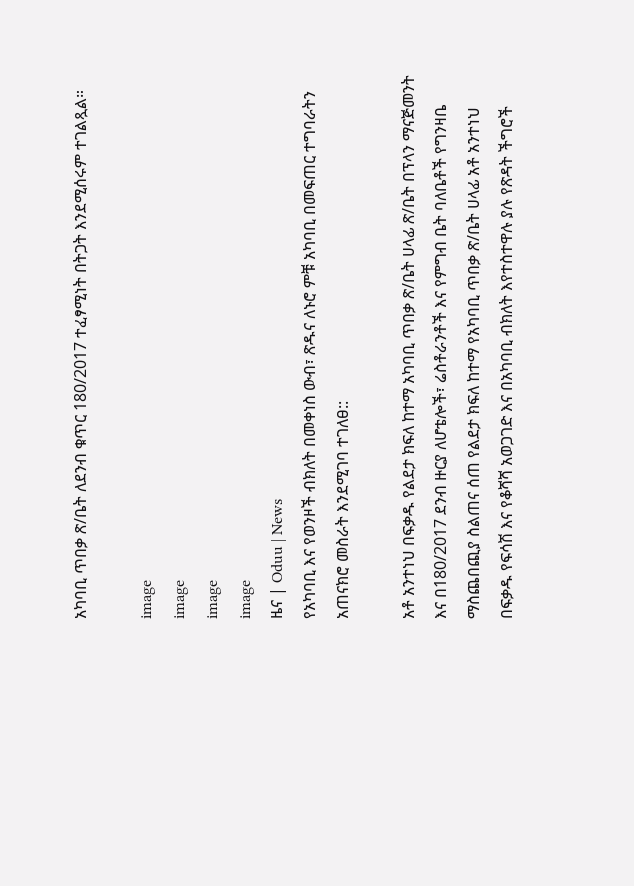አካባቢ ጥበቃ ጽ/ቤት ለደንብ ቁጥር 180/2017 ተፈፃሚነት በትጋት እንደሚሰሩም ተገልጿል።

image
image
image
image
ዜና | Oduu | News
የአካባቢ እና የወንዞች ብክለት በመቀነስ ውብ፣ ጽዱና ለኑሮ ምቹ አካባቢ በመፍጠር ተግባራትን አጠናክሮ መስራት እንደሚገባ ተገለፀ::

አቶ አንተነህ በፍቃዱ የልደታ ክፍለ ከተማ አካባቢ ጥበቃ ጽ/ቤት ሀላፊ ጽ/ቤት በፕላን ማናጅመንት እና በ180/2017 ደንብ ዙርያ ለሆቴሎች፣ ሬስቶራንቶች እና የምግብ ቤት ባለቤቶች የግንዛቤ ማስጨበጪያ ስልጠና ሰጠ የልደታ ክፍለ ከተማ የአካባቢ ጥበቃ ጽ/ቤት ሀላፊ አቶ አንተነህ በፍቃዱ የፍሳሽ እና የቆሻሻ አወጋገድ እና በአካባቢ ብክለት እየተስተዋሉ ያሉ የጽዳት ችግሮች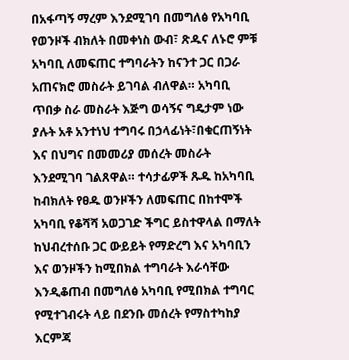በአፋጣኝ ማረም እንደሚገባ በመግለፅ የአካባቢ የወንዞች ብክለት በመቀነስ ውብ፣ ጽዱና ለኑሮ ምቹ አካባቢ ለመፍጠር ተግባራትን ከናንተ ጋር በጋራ አጠናክሮ መስራት ይገባል ብለዋል። አካባቢ ጥበቃ ስራ መስራት እጅግ ወሳኝና ግዴታም ነው ያሉት አቶ አንተነህ ተግባሩ በኃላፊነት፣በቁርጠኝነት እና በህግና በመመሪያ መሰረት መስራት እንደሚገባ ገልጸዋል። ተሳታፊዎች ጹዱ ከአካባቢ ከብክለት የፀዱ ወንዞችን ለመፍጠር በከተሞች አካባቢ የቆሻሻ አወጋገድ ችግር ይስተዋላል በማለት ከህብረተሰቡ ጋር ውይይት የማድረግ እና አካባቢን እና ወንዞችን ከሚበክል ተግባራት እራሳቸው እንዲቆጠብ በመግለፅ አካባቢ የሚበክል ተግባር የሚተገብሩት ላይ በደንቡ መሰረት የማስተካከያ እርምጃ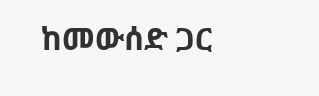ከመውሰድ ጋር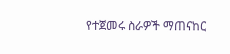የተጀመሩ ስራዎች ማጠናከር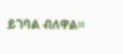ይገባል ብለዋል።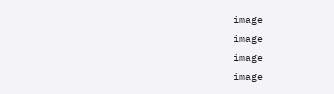image
image
image
image